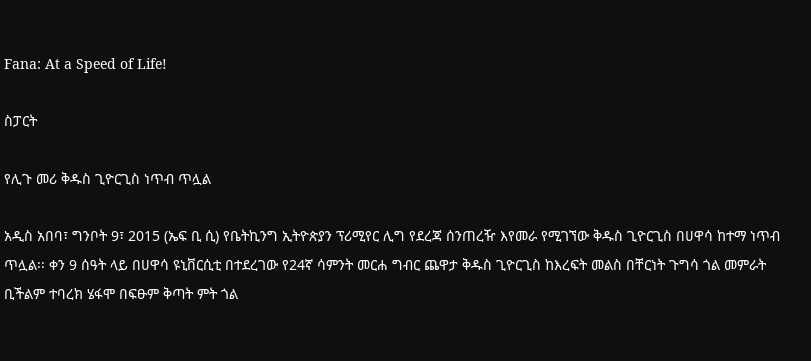Fana: At a Speed of Life!

ስፓርት

የሊጉ መሪ ቅዱስ ጊዮርጊስ ነጥብ ጥሏል

አዲስ አበባ፣ ግንቦት 9፣ 2015 (ኤፍ ቢ ሲ) የቤትኪንግ ኢትዮጵያን ፕሪሚየር ሊግ የደረጃ ሰንጠረዥ እየመራ የሚገኘው ቅዱስ ጊዮርጊስ በሀዋሳ ከተማ ነጥብ ጥሏል፡፡ ቀን 9 ሰዓት ላይ በሀዋሳ ዩኒቨርሲቲ በተደረገው የ24ኛ ሳምንት መርሐ ግብር ጨዋታ ቅዱስ ጊዮርጊስ ከእረፍት መልስ በቸርነት ጉግሳ ጎል መምራት ቢችልም ተባረክ ሄፋሞ በፍፁም ቅጣት ምት ጎል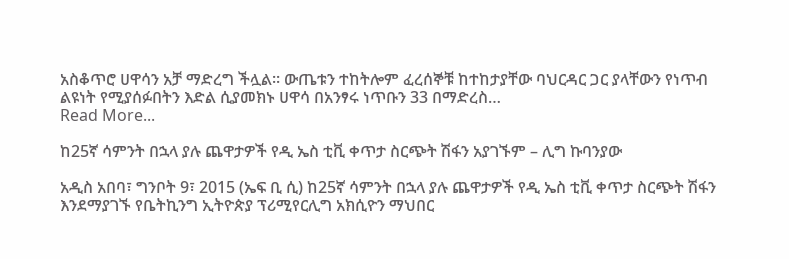አስቆጥሮ ሀዋሳን አቻ ማድረግ ችሏል፡፡ ውጤቱን ተከትሎም ፈረሰኞቹ ከተከታያቸው ባህርዳር ጋር ያላቸውን የነጥብ ልዩነት የሚያሰፉበትን እድል ሲያመክኑ ሀዋሳ በአንፃሩ ነጥቡን 33 በማድረስ…
Read More...

ከ25ኛ ሳምንት በኋላ ያሉ ጨዋታዎች የዲ ኤስ ቲቪ ቀጥታ ስርጭት ሽፋን አያገኙም – ሊግ ኩባንያው

አዲስ አበባ፣ ግንቦት 9፣ 2015 (ኤፍ ቢ ሲ) ከ25ኛ ሳምንት በኋላ ያሉ ጨዋታዎች የዲ ኤስ ቲቪ ቀጥታ ስርጭት ሽፋን እንደማያገኙ የቤትኪንግ ኢትዮጵያ ፕሪሚየርሊግ አክሲዮን ማህበር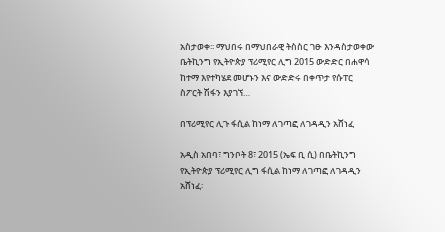አስታወቀ፡፡ ማህበሩ በማህበራዊ ትስስር ገፁ እንዳስታወቀው ቤትኪንግ የኢትዮጵያ ፕሪሚየር ሊግ 2015 ውድድር በሐዋሳ ከተማ እየተካሄደ መሆኑን እና ውድድሩ በቀጥታ የሱፐር ስፖርት ሽፋን እያገኘ…

በፕሪሚየር ሊጉ ፋሲል ከነማ ለገጣፎ ለገዳዲን አሸነፈ

አዲስ አበባ፣ ግንቦት 8፣ 2015 (ኤፍ ቢ ሲ) በቤትኪንግ የኢትዮጵያ ፕሪሚየር ሊግ ፋሲል ከነማ ለገጣፎ ለገዳዲን አሸነፈ፡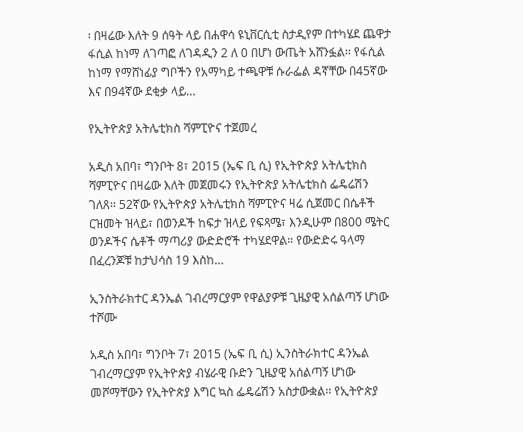፡ በዛሬው እለት 9 ሰዓት ላይ በሐዋሳ ዩኒቨርሲቲ ስታዲየም በተካሄደ ጨዋታ ፋሲል ከነማ ለገጣፎ ለገዳዲን 2 ለ 0 በሆነ ውጤት አሸንፏል፡፡ የፋሲል ከነማ የማሸነፊያ ግቦችን የአማካይ ተጫዋቹ ሱራፌል ዳኛቸው በ45ኛው እና በ94ኛው ደቂቃ ላይ…

የኢትዮጵያ አትሌቲክስ ሻምፒዮና ተጀመረ

አዲስ አበባ፣ ግንቦት 8፣ 2015 (ኤፍ ቢ ሲ) የኢትዮጵያ አትሌቲክስ ሻምፒዮና በዛሬው እለት መጀመሩን የኢትዮጵያ አትሌቲክስ ፌዴሬሽን ገለጸ፡፡ 52ኛው የኢትዮጵያ አትሌቲክስ ሻምፒዮና ዛሬ ሲጀመር በሴቶች ርዝመት ዝላይ፣ በወንዶች ከፍታ ዝላይ የፍጻሜ፣ እንዲሁም በ800 ሜትር ወንዶችና ሴቶች ማጣሪያ ውድድሮች ተካሄደዋል። የውድድሩ ዓላማ በፈረንጆቹ ከታህሳስ 19 እስከ…

ኢንስትራክተር ዳንኤል ገብረማርያም የዋልያዎቹ ጊዜያዊ አሰልጣኝ ሆነው ተሾሙ

አዲስ አበባ፣ ግንቦት 7፣ 2015 (ኤፍ ቢ ሲ) ኢንስትራክተር ዳንኤል ገብረማርያም የኢትዮጵያ ብሄራዊ ቡድን ጊዜያዊ አሰልጣኝ ሆነው መሾማቸውን የኢትዮጵያ እግር ኳስ ፌዴሬሽን አስታውቋል፡፡ የኢትዮጵያ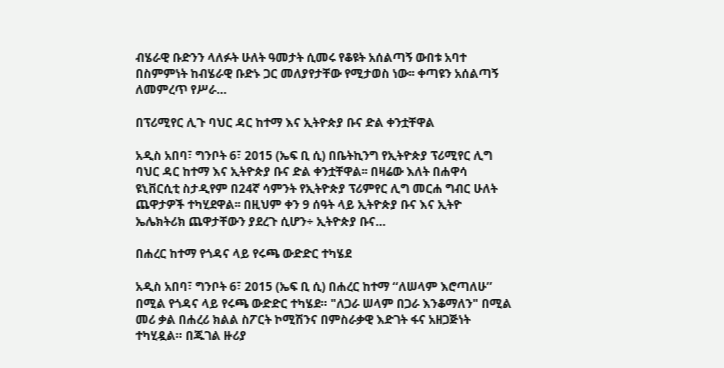ብሄራዊ ቡድንን ላለፉት ሁለት ዓመታት ሲመሩ የቆዩት አሰልጣኝ ውበቱ አባተ በስምምነት ከብሄራዊ ቡድኑ ጋር መለያየታቸው የሚታወስ ነው፡፡ ቀጣዩን አሰልጣኝ ለመምረጥ የሥራ…

በፕሪሚየር ሊጉ ባህር ዳር ከተማ እና ኢትዮጵያ ቡና ድል ቀንቷቸዋል

አዲስ አበባ፣ ግንቦት 6፣ 2015 (ኤፍ ቢ ሲ) በቤትኪንግ የኢትዮጵያ ፕሪሚየር ሊግ ባህር ዳር ከተማ እና ኢትዮጵያ ቡና ድል ቀንቷቸዋል፡፡ በዛሬው እለት በሐዋሳ ዩኒቨርሲቲ ስታዲየም በ24ኛ ሳምንት የኢትዮጵያ ፕሪምየር ሊግ መርሐ ግብር ሁለት ጨዋታዎች ተካሂደዋል፡፡ በዚህም ቀን 9 ሰዓት ላይ ኢትዮጵያ ቡና እና ኢትዮ ኤሌክትሪክ ጨዋታቸውን ያደረጉ ሲሆን÷ ኢትዮጵያ ቡና…

በሐረር ከተማ የጎዳና ላይ የሩጫ ውድድር ተካሄደ

አዲስ አበባ፣ ግንቦት 6፣ 2015 (ኤፍ ቢ ሲ) በሐረር ከተማ ‘‘ለሠላም እሮጣለሁ’’ በሚል የጎዳና ላይ የሩጫ ውድድር ተካሄደ። "ለጋራ ሠላም በጋራ እንቆማለን" በሚል መሪ ቃል በሐረሪ ክልል ስፖርት ኮሚሽንና በምስራቃዊ እድገት ፋና አዘጋጅነት ተካሂዷል። በጁገል ዙሪያ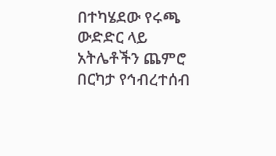በተካሄደው የሩጫ ውድድር ላይ አትሌቶችን ጨምሮ በርካታ የኅብረተሰብ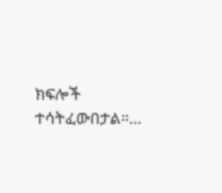ክፍሎች ተሳትፈውበታል።…